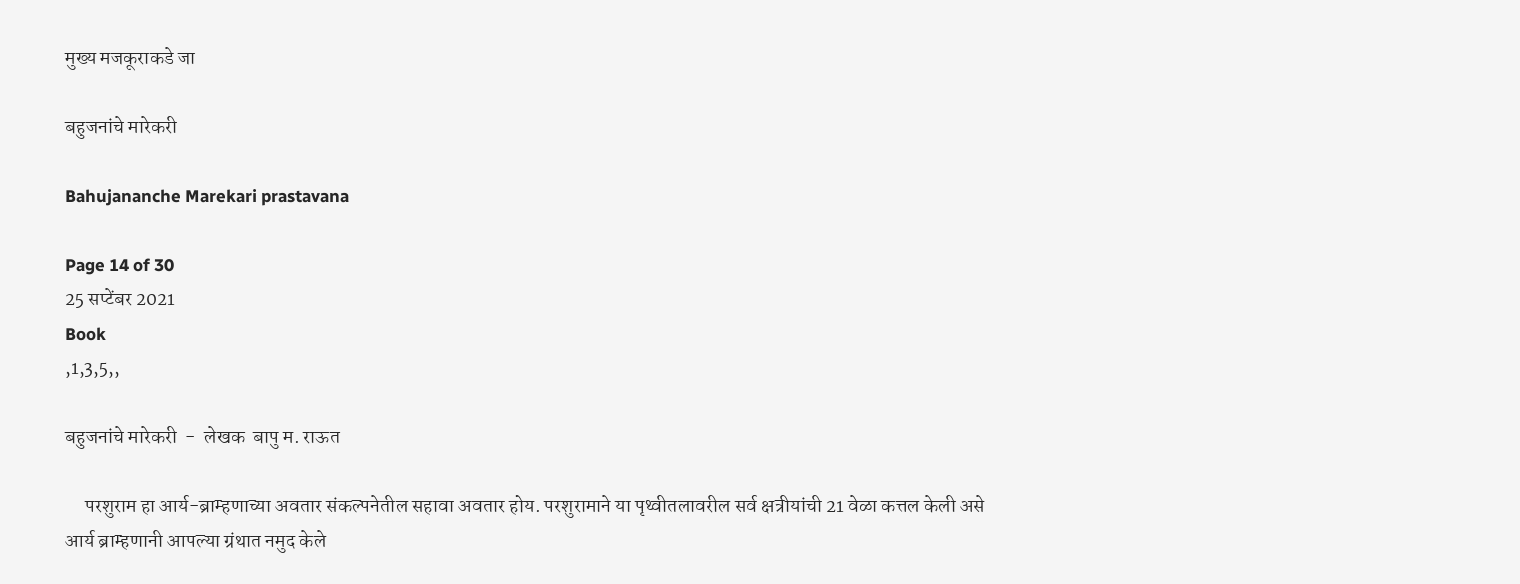मुख्य मजकूराकडे जा

बहुजनांचे मारेकरी

Bahujananche Marekari prastavana

Page 14 of 30
25 सप्टेंबर 2021
Book
,1,3,5,,

बहुजनांचे मारेकरी  -  लेखक  बापु म. राऊत

     परशुराम हा आर्य-ब्राम्हणाच्या अवतार संकल्पनेतील सहावा अवतार होय. परशुरामाने या पृथ्वीतलावरील सर्व क्षत्रीयांची 21 वेळा कत्तल केली असे आर्य ब्राम्हणानी आपल्या ग्रंथात नमुद केले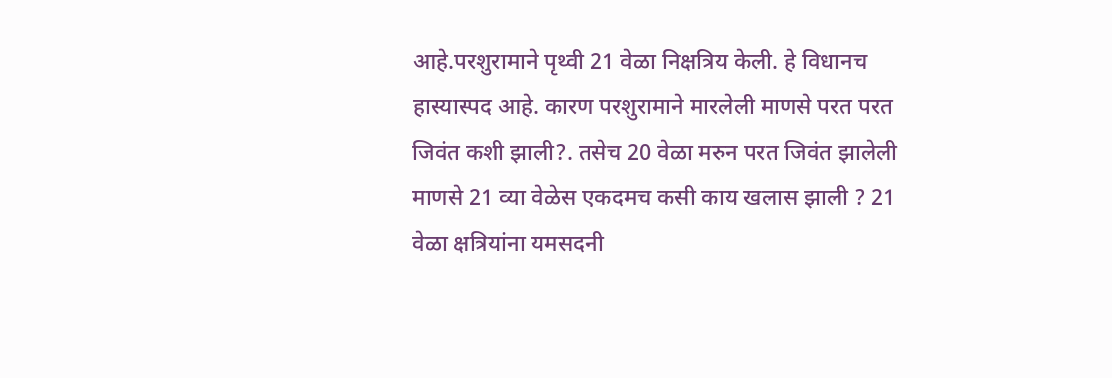आहे.परशुरामाने पृथ्वी 21 वेळा निक्षत्रिय केली. हे विधानच हास्यास्पद आहे. कारण परशुरामाने मारलेली माणसे परत परत जिवंत कशी झाली?. तसेच 20 वेळा मरुन परत जिवंत झालेली माणसे 21 व्या वेळेस एकदमच कसी काय खलास झाली ? 21 वेळा क्षत्रियांना यमसदनी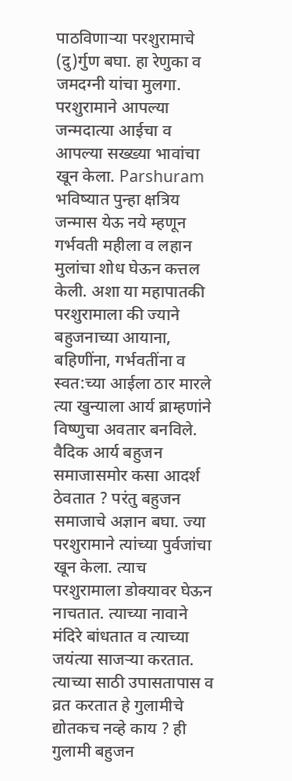पाठविणार्‍या परशुरामाचे (दु)र्गुण बघा. हा रेणुका व जमदग्नी यांचा मुलगा. परशुरामाने आपल्या जन्मदात्या आईचा व आपल्या सख्ख्या भावांचा खून केला. Parshuram भविष्यात पुन्हा क्षत्रिय जन्मास येऊ नये म्हणून गर्भवती महीला व लहान मुलांचा शोध घेऊन कत्तल केली. अशा या महापातकी परशुरामाला की ज्याने बहुजनाच्या आयाना, बहिणींना, गर्भवतींना व स्वत:च्या आईला ठार मारले त्या खुन्याला आर्य ब्राम्हणांने विष्णुचा अवतार बनविले. वैदिक आर्य बहुजन समाजासमोर कसा आदर्श ठेवतात ? परंतु बहुजन समाजाचे अज्ञान बघा. ज्या परशुरामाने त्यांच्या पुर्वजांचा खून केला. त्याच परशुरामाला डोक्यावर घेऊन नाचतात. त्याच्या नावाने मंदिरे बांधतात व त्याच्या जयंत्या साजर्‍या करतात. त्याच्या साठी उपासतापास व व्रत करतात हे गुलामीचे द्योतकच नव्हे काय ? ही गुलामी बहुजन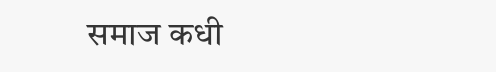समाज कधी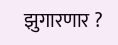झुगारणार ?